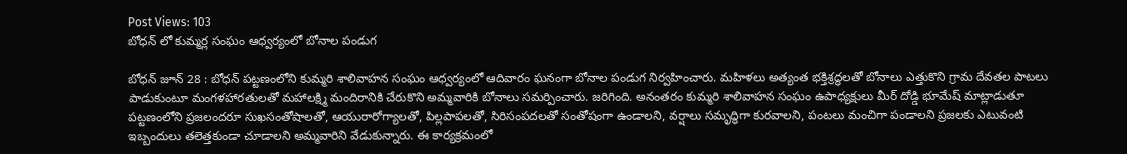Post Views: 103
బోధన్ లో కుమ్మర్ల సంఘం ఆధ్వర్యంలో బోనాల పండుగ

బోధన్ జూన్ 28 : బోధన్ పట్టణంలోని కుమ్మరి శాలివాహన సంఘం ఆధ్వర్యంలో ఆదివారం ఘనంగా బోనాల పండుగ నిర్వహించారు. మహిళలు అత్యంత భక్తిశ్రద్ధలతో బోనాలు ఎత్తుకొని గ్రామ దేవతల పాటలు పాడుకుంటూ మంగళహారతులతో మహాలక్ష్మి మందిరానికి చేరుకొని అమ్మవారికి బోనాలు సమర్పించారు. జరిగింది. అనంతరం కుమ్మరి శాలివాహన సంఘం ఉపాధ్యక్షులు మీర్ దోడ్డి భూమేష్ మాట్లాడుతూ పట్టణంలోని ప్రజలందరూ సుఖసంతోషాలతో, ఆయురారోగ్యాలతో, పిల్లపాపలతో, సిరిసంపదలతో సంతోషంగా ఉండాలని, వర్షాలు సమృద్ధిగా కురవాలని, పంటలు మంచిగా పండాలని ప్రజలకు ఎటువంటి ఇబ్బందులు తలెత్తకుండా చూడాలని అమ్మవారిని వేడుకున్నారు. ఈ కార్యక్రమంలో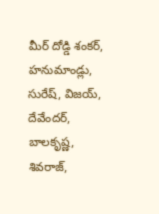మీర్ దోడ్డి శంకర్, హనుమాండ్లు, సురేష్, విజయ్, దేవేందర్, బాలకృష్ణ, శివరాజ్,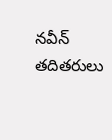నవీన్ తదితరులు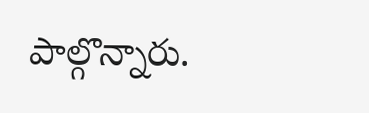పాల్గొన్నారు.